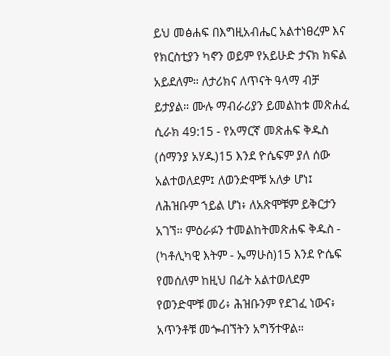ይህ መፅሐፍ በእግዚአብሔር አልተነፀረም እና የክርስቲያን ካኖን ወይም የአይሁድ ታናክ ክፍል አይደለም። ለታሪክና ለጥናት ዓላማ ብቻ ይታያል። ሙሉ ማብራሪያን ይመልከቱ መጽሐፈ ሲራክ 49:15 - የአማርኛ መጽሐፍ ቅዱስ (ሰማንያ አሃዱ)15 እንደ ዮሴፍም ያለ ሰው አልተወለደም፤ ለወንድሞቹ አለቃ ሆነ፤ ለሕዝቡም ኀይል ሆነ፥ ለአጽሞቹም ይቅርታን አገኘ። ምዕራፉን ተመልከትመጽሐፍ ቅዱስ - (ካቶሊካዊ እትም - ኤማሁስ)15 እንደ ዮሴፍ የመሰለም ከዚህ በፊት አልተወለደም የወንድሞቹ መሪ፥ ሕዝቡንም የደገፈ ነውና፥ አጥንቶቹ መጐብኘትን አግኝተዋል።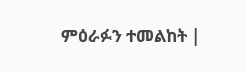ምዕራፉን ተመልከት |